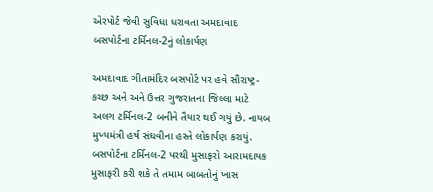એરપોર્ટ જેવી સુવિધા ધરાવતા અમદાવાદ બસપોર્ટના ટર્મિનલ-2નું લોકાર્પણ

અમદાવાદ ગીતામંદિર બસપોર્ટ પર હવે સૌરાષ્ટ્ર-કચ્છ અને અને ઉત્તર ગુજરાતના જિલ્લા માટે અલગ ટર્મિનલ-2 બનીને તૈયાર થઈ ગયું છે. નાયબ મુખ્યમંત્રી હર્ષ સંઘવીના હસ્તે લોકાર્પણ કરાયું. બસપોર્ટના ટર્મિનલ-2 પરથી મુસાફરો આરામદાયક મુસાફરી કરી શકે તે તમામ બાબતોનું ખાસ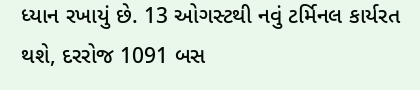ધ્યાન રખાયું છે. 13 ઓગસ્ટથી નવું ટર્મિનલ કાર્યરત થશે, દરરોજ 1091 બસ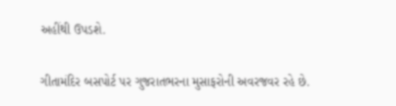અહીંથી ઉપડશે.

ગીતામંદિર બસપોર્ટ પર ગુજરાતભરના મુસાફરોની અવરજવર રહે છે.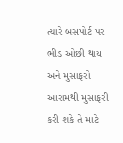ત્યારે બસપોર્ટ પર ભીડ ઓછી થાય અને મુસાફરો આરામથી મુસાફરી કરી શકે તે માટે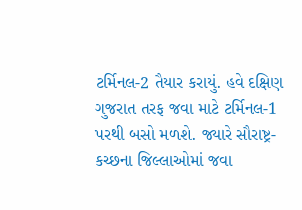ટર્મિનલ-2 તૈયાર કરાયું. હવે દક્ષિણ ગુજરાત તરફ જવા માટે ટર્મિનલ-1 પરથી બસો મળશે. જ્યારે સૌરાષ્ટ્ર-કચ્છના જિલ્લાઓમાં જવા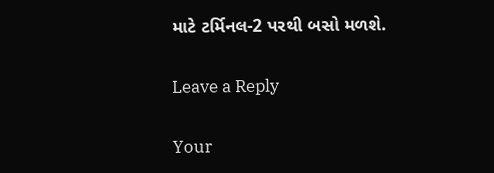માટે ટર્મિનલ-2 પરથી બસો મળશે.

Leave a Reply

Your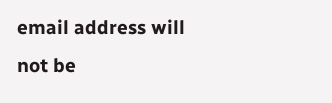email address will not be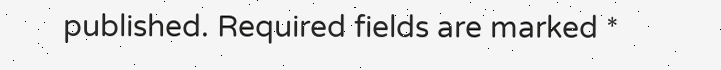published. Required fields are marked *